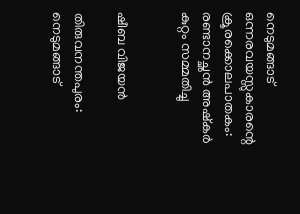നെടുമങ്ങാട് ഒന്നരവയസ്സുകാരന്റെ ക്രൂരക്കൊലപാതകം: രണ്ടാനച്ഛൻ അഷ്കർ കുറ്റം സമ്മതിച്ചു


ഷീബ വിജയൻ

തിരുവനന്തപുരം: നെടുമങ്ങാട്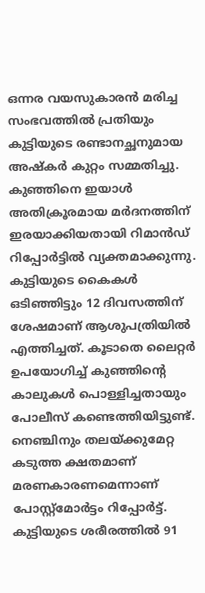ഒന്നര വയസുകാരൻ മരിച്ച സംഭവത്തിൽ പ്രതിയും കുട്ടിയുടെ രണ്ടാനച്ഛനുമായ അഷ്കർ കുറ്റം സമ്മതിച്ചു. കുഞ്ഞിനെ ഇയാൾ അതിക്രൂരമായ മർദനത്തിന് ഇരയാക്കിയതായി റിമാൻഡ് റിപ്പോർട്ടിൽ വ്യക്തമാക്കുന്നു. കുട്ടിയുടെ കൈകൾ ഒടിഞ്ഞിട്ടും 12 ദിവസത്തിന് ശേഷമാണ് ആശുപത്രിയിൽ എത്തിച്ചത്. കൂടാതെ ലൈറ്റർ ഉപയോഗിച്ച് കുഞ്ഞിന്റെ കാലുകൾ പൊള്ളിച്ചതായും പോലീസ് കണ്ടെത്തിയിട്ടുണ്ട്. നെഞ്ചിനും തലയ്ക്കുമേറ്റ കടുത്ത ക്ഷതമാണ് മരണകാരണമെന്നാണ് പോസ്റ്റ്മോർട്ടം റിപ്പോർട്ട്. കുട്ടിയുടെ ശരീരത്തിൽ 91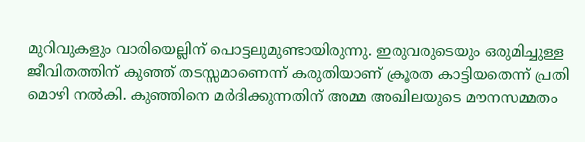മുറിവുകളും വാരിയെല്ലിന് പൊട്ടലുമുണ്ടായിരുന്നു. ഇരുവരുടെയും ഒരുമിച്ചുള്ള ജീവിതത്തിന് കുഞ്ഞ് തടസ്സമാണെന്ന് കരുതിയാണ് ക്രൂരത കാട്ടിയതെന്ന് പ്രതി മൊഴി നൽകി. കുഞ്ഞിനെ മർദിക്കുന്നതിന് അമ്മ അഖിലയുടെ മൗനസമ്മതം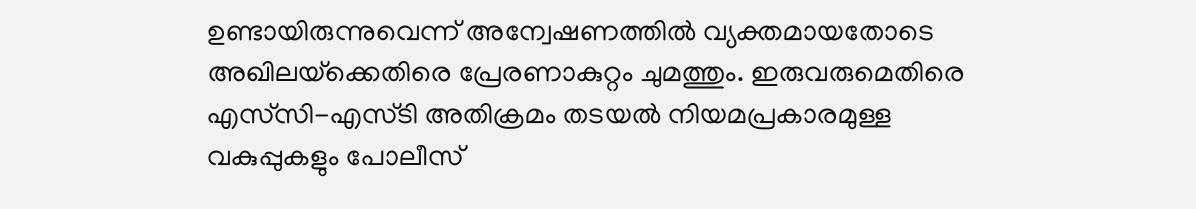ഉണ്ടായിരുന്നുവെന്ന് അന്വേഷണത്തിൽ വ്യക്തമായതോടെ അഖിലയ്‌ക്കെതിരെ പ്രേരണാകുറ്റം ചുമത്തും. ഇരുവരുമെതിരെ എസ്‌സി-എസ്ടി അതിക്രമം തടയൽ നിയമപ്രകാരമുള്ള വകുപ്പുകളും പോലീസ്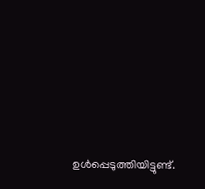ഉൾപ്പെടുത്തിയിട്ടുണ്ട്.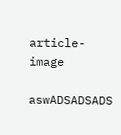article-image

aswADSADSADS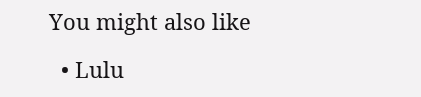You might also like

  • Lulu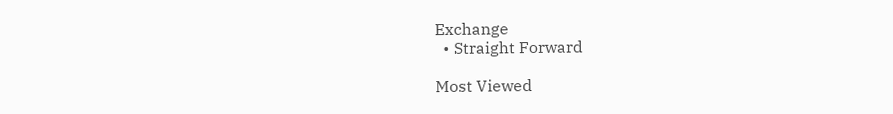Exchange
  • Straight Forward

Most Viewed